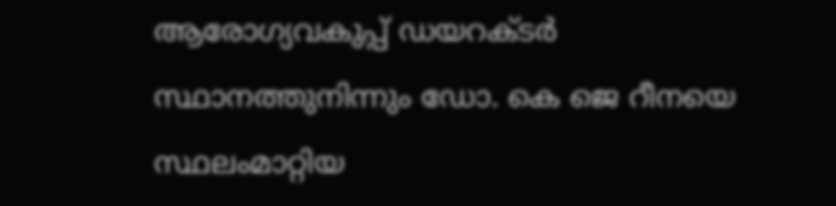ആരോഗ്യവകുപ്പ് ഡയറക്ടർ സ്ഥാനത്തുനിന്നും ഡോ. കെ ജെ റീനയെ സ്ഥലംമാറ്റിയ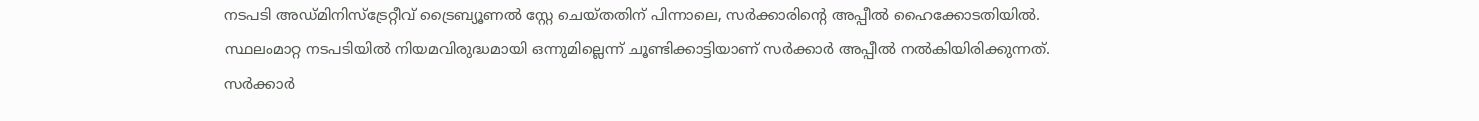നടപടി അഡ്മിനിസ്ട്രേറ്റീവ് ട്രൈബ്യൂണൽ സ്റ്റേ ചെയ്തതിന് പിന്നാലെ, സർക്കാരിന്റെ അപ്പീൽ ഹൈക്കോടതിയിൽ.
സ്ഥലംമാറ്റ നടപടിയിൽ നിയമവിരുദ്ധമായി ഒന്നുമില്ലെന്ന് ചൂണ്ടിക്കാട്ടിയാണ് സർക്കാർ അപ്പീൽ നൽകിയിരിക്കുന്നത്. സർക്കാർ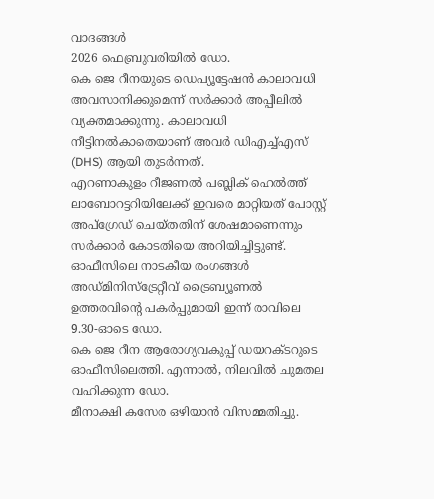വാദങ്ങൾ
2026 ഫെബ്രുവരിയിൽ ഡോ.
കെ ജെ റീനയുടെ ഡെപ്യൂട്ടേഷൻ കാലാവധി അവസാനിക്കുമെന്ന് സർക്കാർ അപ്പീലിൽ വ്യക്തമാക്കുന്നു. കാലാവധി നീട്ടിനൽകാതെയാണ് അവർ ഡിഎച്ച്എസ് (DHS) ആയി തുടർന്നത്.
എറണാകുളം റീജണൽ പബ്ലിക് ഹെൽത്ത് ലാബോറട്ടറിയിലേക്ക് ഇവരെ മാറ്റിയത് പോസ്റ്റ് അപ്ഗ്രേഡ് ചെയ്തതിന് ശേഷമാണെന്നും സർക്കാർ കോടതിയെ അറിയിച്ചിട്ടുണ്ട്. ഓഫീസിലെ നാടകീയ രംഗങ്ങൾ
അഡ്മിനിസ്ട്രേറ്റീവ് ട്രൈബ്യൂണൽ ഉത്തരവിന്റെ പകർപ്പുമായി ഇന്ന് രാവിലെ 9.30-ഓടെ ഡോ.
കെ ജെ റീന ആരോഗ്യവകുപ്പ് ഡയറക്ടറുടെ ഓഫീസിലെത്തി. എന്നാൽ, നിലവിൽ ചുമതല വഹിക്കുന്ന ഡോ.
മീനാക്ഷി കസേര ഒഴിയാൻ വിസമ്മതിച്ചു.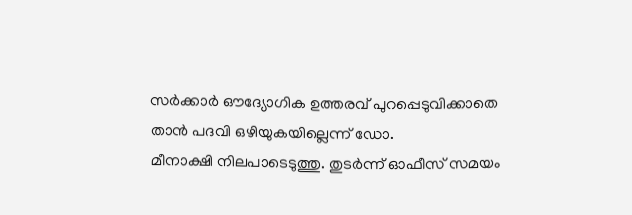സർക്കാർ ഔദ്യോഗിക ഉത്തരവ് പുറപ്പെടുവിക്കാതെ താൻ പദവി ഒഴിയുകയില്ലെന്ന് ഡോ.
മീനാക്ഷി നിലപാടെടുത്തു. തുടർന്ന് ഓഫീസ് സമയം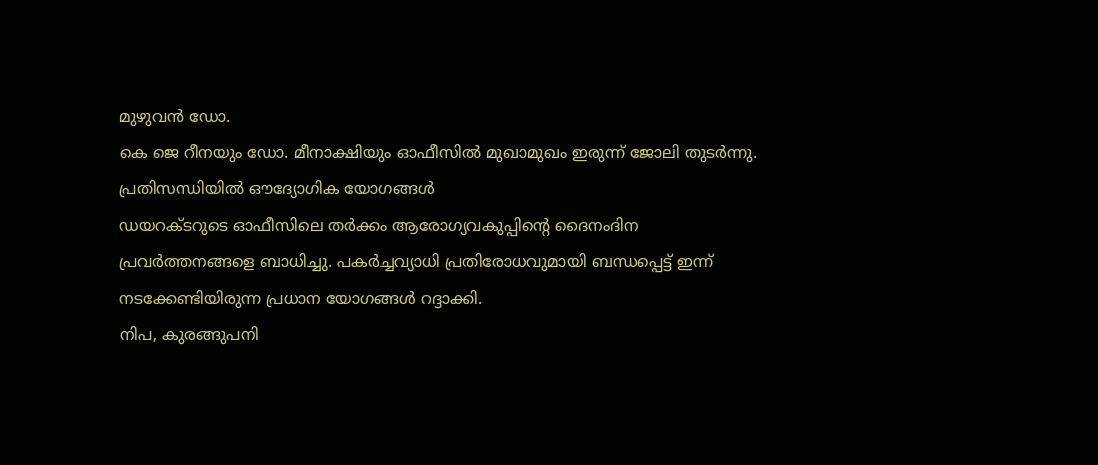മുഴുവൻ ഡോ.
കെ ജെ റീനയും ഡോ. മീനാക്ഷിയും ഓഫീസിൽ മുഖാമുഖം ഇരുന്ന് ജോലി തുടർന്നു.
പ്രതിസന്ധിയിൽ ഔദ്യോഗിക യോഗങ്ങൾ
ഡയറക്ടറുടെ ഓഫീസിലെ തർക്കം ആരോഗ്യവകുപ്പിന്റെ ദൈനംദിന പ്രവർത്തനങ്ങളെ ബാധിച്ചു. പകർച്ചവ്യാധി പ്രതിരോധവുമായി ബന്ധപ്പെട്ട് ഇന്ന് നടക്കേണ്ടിയിരുന്ന പ്രധാന യോഗങ്ങൾ റദ്ദാക്കി.
നിപ, കുരങ്ങുപനി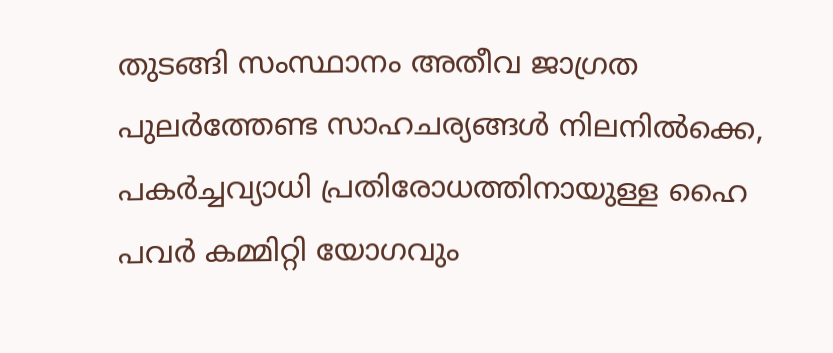തുടങ്ങി സംസ്ഥാനം അതീവ ജാഗ്രത പുലർത്തേണ്ട സാഹചര്യങ്ങൾ നിലനിൽക്കെ, പകർച്ചവ്യാധി പ്രതിരോധത്തിനായുള്ള ഹൈ പവർ കമ്മിറ്റി യോഗവും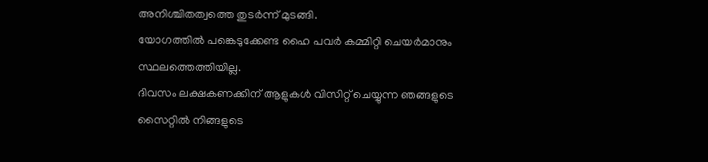അനിശ്ചിതത്വത്തെ തുടർന്ന് മുടങ്ങി.
യോഗത്തിൽ പങ്കെടുക്കേണ്ട ഹൈ പവർ കമ്മിറ്റി ചെയർമാനും സ്ഥലത്തെത്തിയില്ല.
ദിവസം ലക്ഷകണക്കിന് ആളുകൾ വിസിറ്റ് ചെയ്യുന്ന ഞങ്ങളുടെ സൈറ്റിൽ നിങ്ങളുടെ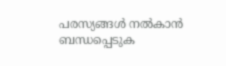പരസ്യങ്ങൾ നൽകാൻ ബന്ധപ്പെടുക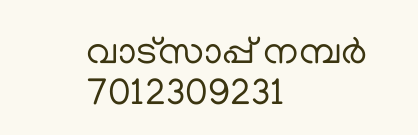വാട്സാപ്പ് നമ്പർ 7012309231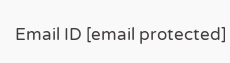Email ID [email protected]